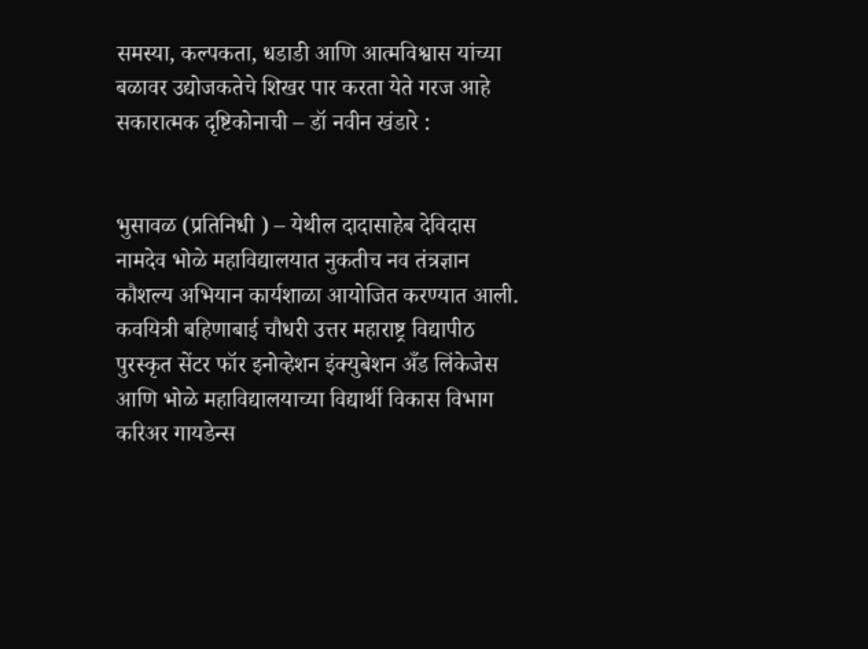समस्या, कल्पकता, धडाडी आणि आत्मविश्वास यांच्या बळावर उद्योजकतेचे शिखर पार करता येते गरज आहे सकारात्मक दृष्टिकोनाची – डॉ नवीन खंडारे :


भुसावळ (प्रतिनिधी ) – येथील दादासाहेब देविदास नामदेव भोळे महाविद्यालयात नुकतीच नव तंत्रज्ञान कौशल्य अभियान कार्यशाळा आयोजित करण्यात आली. कवयित्री बहिणाबाई चौधरी उत्तर महाराष्ट्र विद्यापीठ पुरस्कृत सेंटर फॉर इनोव्हेशन इंक्युबेशन अँड लिंकेजेस आणि भोळे महाविद्यालयाच्या विद्यार्थी विकास विभाग करिअर गायडेन्स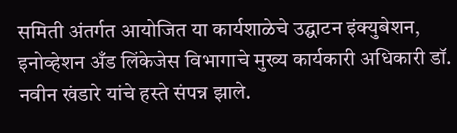समिती अंतर्गत आयोजित या कार्यशाळेचे उद्घाटन इंक्युबेशन, इनोव्हेशन अँड लिंकेजेस विभागाचे मुख्य कार्यकारी अधिकारी डॉ. नवीन खंडारे यांचे हस्ते संपन्न झाले.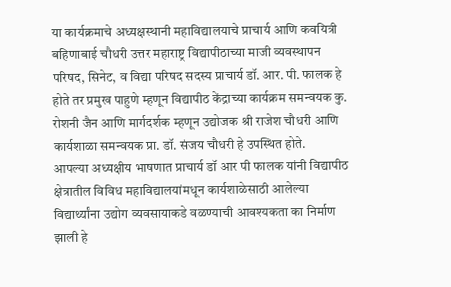या कार्यक्रमाचे अध्यक्षस्थानी महाविद्यालयाचे प्राचार्य आणि कवयित्री बहिणाबाई चौधरी उत्तर महाराष्ट्र विद्यापीठाच्या माजी व्यवस्थापन परिषद, सिनेट, व विद्या परिषद सदस्य प्राचार्य डॉ. आर. पी. फालक हे होते तर प्रमुख पाहुणे म्हणून विद्यापीठ केंद्राच्या कार्यक्रम समन्वयक कु. रोशनी जैन आणि मार्गदर्शक म्हणून उद्योजक श्री राजेश चौधरी आणि कार्यशाळा समन्वयक प्रा. डॉ. संजय चौधरी हे उपस्थित होते.
आपल्या अध्यक्षीय भाषणात प्राचार्य डॉ आर पी फालक यांनी विद्यापीठ क्षेत्रातील विविध महाविद्यालयांमधून कार्यशाळेसाठी आलेल्या विद्यार्थ्यांना उद्योग व्यवसायाकडे वळण्याची आवश्यकता का निर्माण झाली हे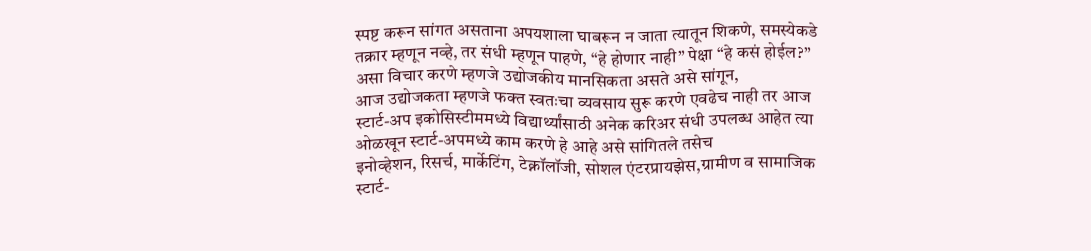स्पष्ट करून सांगत असताना अपयशाला घाबरून न जाता त्यातून शिकणे, समस्येकडे तक्रार म्हणून नव्हे, तर संधी म्हणून पाहणे, “हे होणार नाही” पेक्षा “हे कसं होईल?” असा विचार करणे म्हणजे उद्योजकीय मानसिकता असते असे सांगून,
आज उद्योजकता म्हणजे फक्त स्वतःचा व्यवसाय सुरू करणे एवढेच नाही तर आज स्टार्ट-अप इकोसिस्टीममध्ये विद्यार्थ्यांसाठी अनेक करिअर संधी उपलब्ध आहेत त्या ओळखून स्टार्ट-अपमध्ये काम करणे हे आहे असे सांगितले तसेच
इनोव्हेशन, रिसर्च, मार्केटिंग, टेक्नॉलॉजी, सोशल एंटरप्रायझेस,ग्रामीण व सामाजिक स्टार्ट-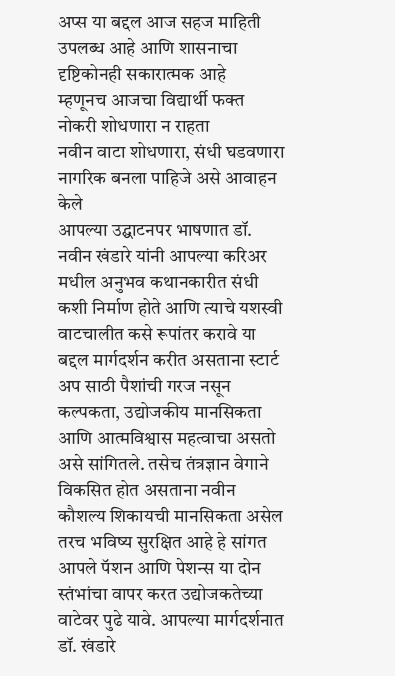अप्स या बद्दल आज सहज माहिती उपलब्ध आहे आणि शासनाचा दृष्टिकोनही सकारात्मक आहे
म्हणूनच आजचा विद्यार्थी फक्त नोकरी शोधणारा न राहता
नवीन वाटा शोधणारा, संधी घडवणारा नागरिक बनला पाहिजे असे आवाहन केले
आपल्या उद्घाटनपर भाषणात डॉ. नवीन खंडारे यांनी आपल्या करिअर मधील अनुभव कथानकारीत संधी कशी निर्माण होते आणि त्याचे यशस्वी वाटचालीत कसे रूपांतर करावे या बद्दल मार्गदर्शन करीत असताना स्टार्ट अप साठी पैशांची गरज नसून कल्पकता, उद्योजकीय मानसिकता आणि आत्मविश्वास महत्वाचा असतो असे सांगितले. तसेच तंत्रज्ञान वेगाने विकसित होत असताना नवीन कौशल्य शिकायची मानसिकता असेल तरच भविष्य सुरक्षित आहे हे सांगत आपले पॅशन आणि पेशन्स या दोन स्तंभांचा वापर करत उद्योजकतेच्या वाटेवर पुढे यावे. आपल्या मार्गदर्शनात डॉ. खंडारे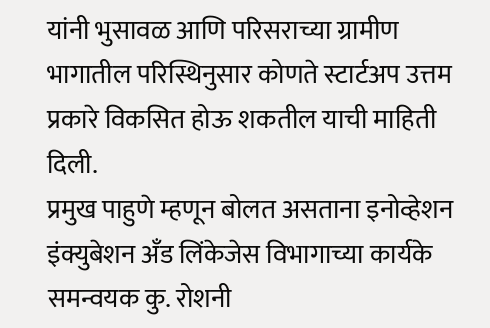यांनी भुसावळ आणि परिसराच्या ग्रामीण भागातील परिस्थिनुसार कोणते स्टार्टअप उत्तम प्रकारे विकसित होऊ शकतील याची माहिती दिली.
प्रमुख पाहुणे म्हणून बोलत असताना इनोव्हेशन इंक्युबेशन अँड लिंकेजेस विभागाच्या कार्यके समन्वयक कु. रोशनी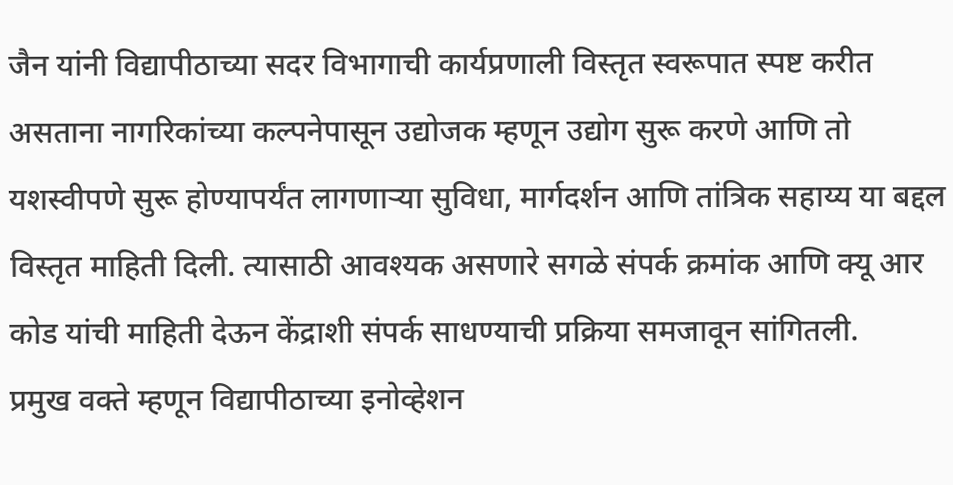जैन यांनी विद्यापीठाच्या सदर विभागाची कार्यप्रणाली विस्तृत स्वरूपात स्पष्ट करीत असताना नागरिकांच्या कल्पनेपासून उद्योजक म्हणून उद्योग सुरू करणे आणि तो यशस्वीपणे सुरू होण्यापर्यंत लागणाऱ्या सुविधा, मार्गदर्शन आणि तांत्रिक सहाय्य या बद्दल विस्तृत माहिती दिली. त्यासाठी आवश्यक असणारे सगळे संपर्क क्रमांक आणि क्यू आर कोड यांची माहिती देऊन केंद्राशी संपर्क साधण्याची प्रक्रिया समजावून सांगितली.
प्रमुख वक्ते म्हणून विद्यापीठाच्या इनोव्हेशन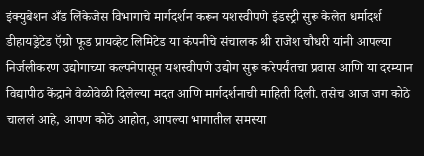इंक्युबेशन अँड लिंकेजेस विभागाचे मार्गदर्शन करून यशस्वीपणे इंडस्ट्री सुरू केलेत धर्मादर्श डीहायड्रेटेड ऍग्रो फूड प्रायव्हेट लिमिटेड या कंपनीचे संचालक श्री राजेश चौधरी यांनी आपल्या निर्जलीकरण उद्योगाच्या कल्पनेपासून यशस्वीपणे उद्योग सुरू करेपर्यंतचा प्रवास आणि या दरम्यान विद्यापीठ केंद्राने वेळोवेळी दिलेल्या मदत आणि मार्गदर्शनाची माहिती दिली. तसेच आज जग कोठे चाललं आहे, आपण कोठे आहोत, आपल्या भागातील समस्या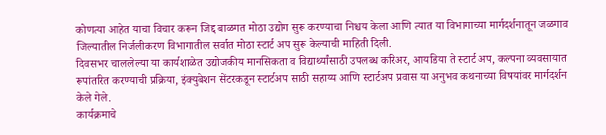कोणत्या आहेत याचा विचार करून जिद्द बाळगत मोठा उद्योग सुरू करण्याचा निश्चय केला आणि त्यात या विभागाच्या मार्गदर्शनातून जळगाव जिल्यातील निर्जलीकरण विभागातील सर्वात मोठा स्टार्ट अप सुरू केल्याची माहिती दिली.
दिवसभर चाललेल्या या कार्यशाळेत उद्योजकीय मानसिकता व विद्यार्थ्यांसाठी उपलब्ध करिअर, आयडिया ते स्टार्ट अप, कल्पना व्यवसायात रूपांतरित करण्याची प्रक्रिया, इंक्युबेशन सेंटरकडून स्टार्टअप साठी सहाय्य आणि स्टार्टअप प्रवास या अनुभव कथनाच्या विषयांवर मार्गदर्शन केले गेले.
कार्यक्रमाचे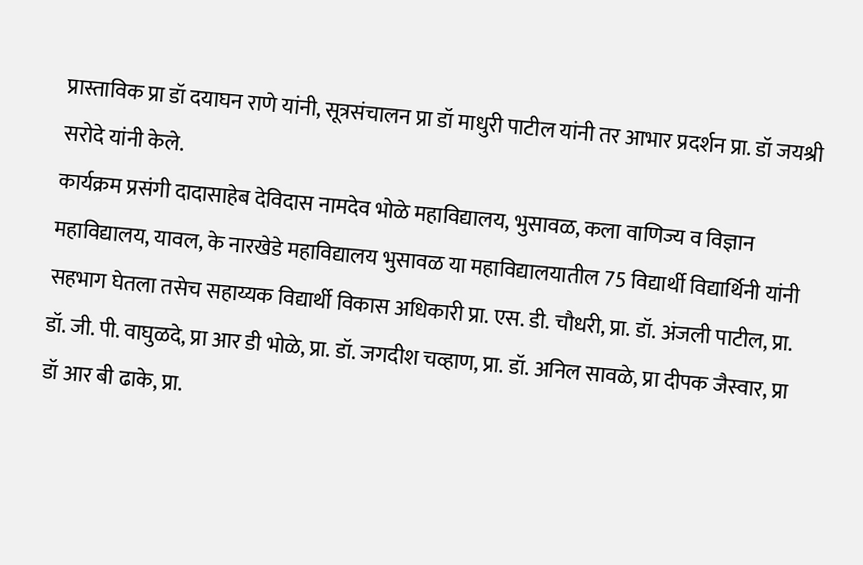प्रास्ताविक प्रा डॉ दयाघन राणे यांनी, सूत्रसंचालन प्रा डॉ माधुरी पाटील यांनी तर आभार प्रदर्शन प्रा. डॉ जयश्री सरोदे यांनी केले.
कार्यक्रम प्रसंगी दादासाहेब देविदास नामदेव भोळे महाविद्यालय, भुसावळ, कला वाणिज्य व विज्ञान महाविद्यालय, यावल, के नारखेडे महाविद्यालय भुसावळ या महाविद्यालयातील 75 विद्यार्थी विद्यार्थिनी यांनी सहभाग घेतला तसेच सहाय्यक विद्यार्थी विकास अधिकारी प्रा. एस. डी. चौधरी, प्रा. डॉ. अंजली पाटील, प्रा. डॉ. जी. पी. वाघुळदे, प्रा आर डी भोळे, प्रा. डॉ. जगदीश चव्हाण, प्रा. डॉ. अनिल सावळे, प्रा दीपक जैस्वार, प्रा डॉ आर बी ढाके, प्रा.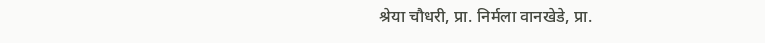श्रेया चौधरी, प्रा. निर्मला वानखेडे, प्रा.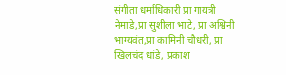संगीता धर्माधिकारी प्रा गायत्री नेमाडे,प्रा सुशीला भाटे, प्रा अश्विनी भाग्यवंत,प्रा कामिनी चौधरी, प्रा खिलचंद धांडे, प्रकाश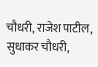चौधरी, राजेश पाटील, सुधाकर चौधरी,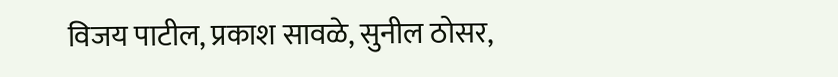विजय पाटील, प्रकाश सावळे, सुनील ठोसर,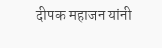दीपक महाजन यांनी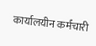कार्यालयीन कर्मचारी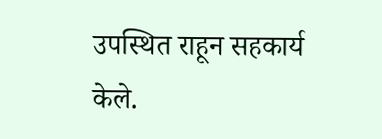उपस्थित राहून सहकार्य केले.